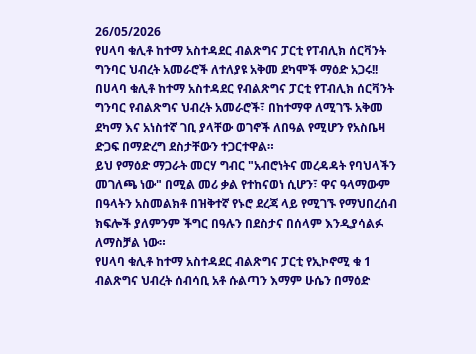26/05/2026
የሀላባ ቁሊቶ ከተማ አስተዳደር ብልጽግና ፓርቲ የፐብሊክ ሰርቫንት ግንባር ህብረት አመራሮች ለተለያዩ አቅመ ደካሞች ማዕድ አጋሩ!!
በሀላባ ቁሊቶ ከተማ አስተዳደር የብልጽግና ፓርቲ የፐብሊክ ሰርቫንት ግንባር የብልጽግና ህብረት አመራሮች፣ በከተማዋ ለሚገኙ አቅመ ደካማ እና አነስተኛ ገቢ ያላቸው ወገኖች ለበዓል የሚሆን የአስቤዛ ድጋፍ በማድረግ ደስታቸውን ተጋርተዋል።
ይህ የማዕድ ማጋራት መርሃ ግብር "አብሮነትና መረዳዳት የባህላችን መገለጫ ነው" በሚል መሪ ቃል የተከናወነ ሲሆን፣ ዋና ዓላማውም በዓላትን አስመልክቶ በዝቅተኛ የኑሮ ደረጃ ላይ የሚገኙ የማህበረሰብ ክፍሎች ያለምንም ችግር በዓሉን በደስታና በሰላም እንዲያሳልፉ ለማስቻል ነው።
የሀላባ ቁሊቶ ከተማ አስተዳደር ብልጽግና ፓርቲ የኢኮኖሚ ቁ 1 ብልጽግና ህብረት ሰብሳቢ አቶ ሱልጣን እማም ሁሴን በማዕድ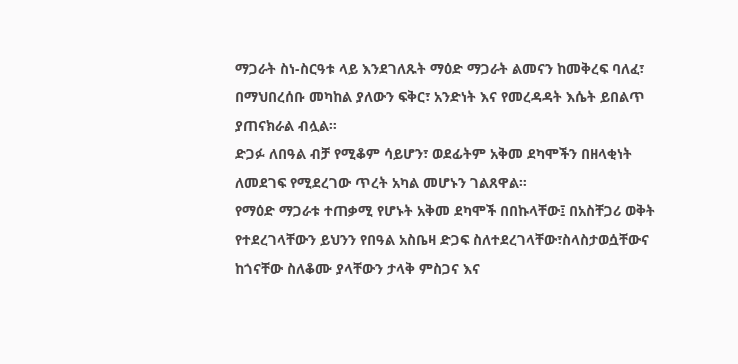ማጋራት ስነ-ስርዓቱ ላይ እንደገለጹት ማዕድ ማጋራት ልመናን ከመቅረፍ ባለፈ፣ በማህበረሰቡ መካከል ያለውን ፍቅር፣ አንድነት እና የመረዳዳት እሴት ይበልጥ ያጠናክራል ብሏል።
ድጋፉ ለበዓል ብቻ የሚቆም ሳይሆን፣ ወደፊትም አቅመ ደካሞችን በዘላቂነት ለመደገፍ የሚደረገው ጥረት አካል መሆኑን ገልጸዋል።
የማዕድ ማጋራቱ ተጠቃሚ የሆኑት አቅመ ደካሞች በበኩላቸው፤ በአስቸጋሪ ወቅት የተደረገላቸውን ይህንን የበዓል አስቤዛ ድጋፍ ስለተደረገላቸው፣ስላስታወሷቸውና ከጎናቸው ስለቆሙ ያላቸውን ታላቅ ምስጋና እና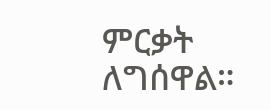ምርቃት ለግሰዋል።